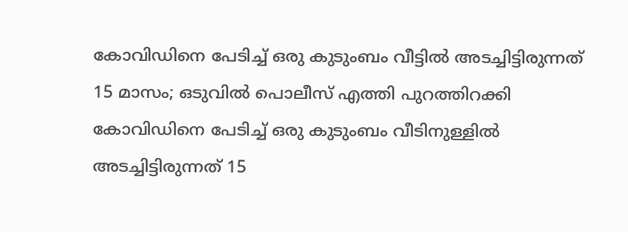കോവിഡിനെ പേടിച്ച് ഒരു കുടുംബം വീട്ടിൽ അടച്ചിട്ടിരുന്നത് 15 മാസം; ഒടുവിൽ പൊലീസ് എത്തി പുറത്തിറക്കി
കോവിഡിനെ പേടിച്ച് ഒരു കുടുംബം വീടിനുള്ളിൽ അടച്ചിട്ടിരുന്നത് 15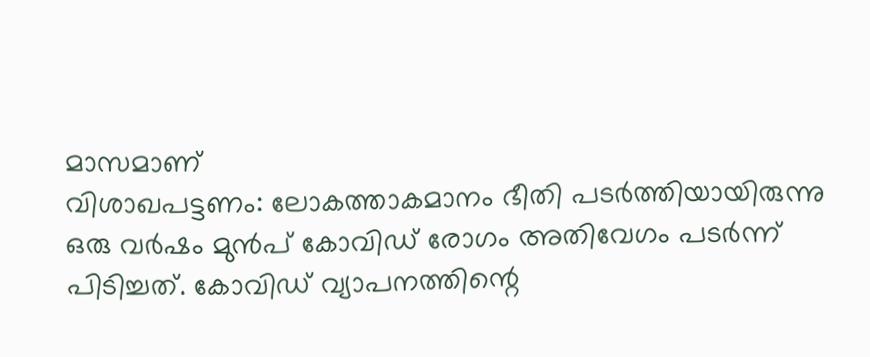മാസമാണ്
വിശാഖപട്ടണം: ലോകത്താകമാനം ഭീതി പടർത്തിയായിരുന്നു ഒരു വർഷം മുൻപ് കോവിഡ് രോഗം അതിവേഗം പടർന്ന് പിടിച്ചത്. കോവിഡ് വ്യാപനത്തിന്റെ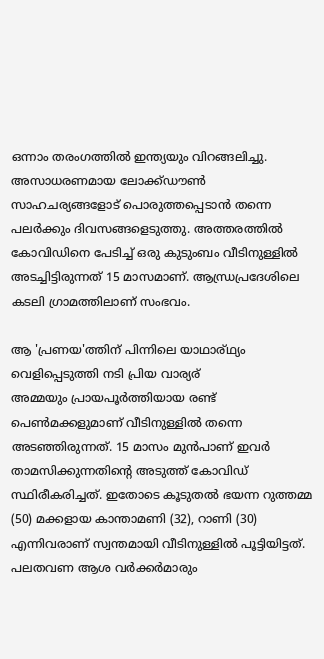ഒന്നാം തരംഗത്തിൽ ഇന്ത്യയും വിറങ്ങലിച്ചു. അസാധരണമായ ലോക്ക്ഡൗൺ സാഹചര്യങ്ങളോട് പൊരുത്തപ്പെടാൻ തന്നെ പലർക്കും ദിവസങ്ങളെടുത്തു. അത്തരത്തിൽ കോവിഡിനെ പേടിച്ച് ഒരു കുടുംബം വീടിനുള്ളിൽ അടച്ചിട്ടിരുന്നത് 15 മാസമാണ്. ആന്ധ്രപ്രദേശിലെ കടലി ഗ്രാമത്തിലാണ് സംഭവം.

ആ 'പ്രണയ'ത്തിന് പിന്നിലെ യാഥാര്ഥ്യം വെളിപ്പെടുത്തി നടി പ്രിയ വാര്യര്
അമ്മയും പ്രായപൂർത്തിയായ രണ്ട് പെൺമക്കളുമാണ് വീടിനുള്ളിൽ തന്നെ അടഞ്ഞിരുന്നത്. 15 മാസം മുൻപാണ് ഇവർ താമസിക്കുന്നതിന്റെ അടുത്ത് കോവിഡ് സ്ഥിരീകരിച്ചത്. ഇതോടെ കൂടുതൽ ഭയന്ന റുത്തമ്മ (50) മക്കളായ കാന്താമണി (32), റാണി (30) എന്നിവരാണ് സ്വന്തമായി വീടിനുള്ളിൽ പൂട്ടിയിട്ടത്. പലതവണ ആശ വർക്കർമാരും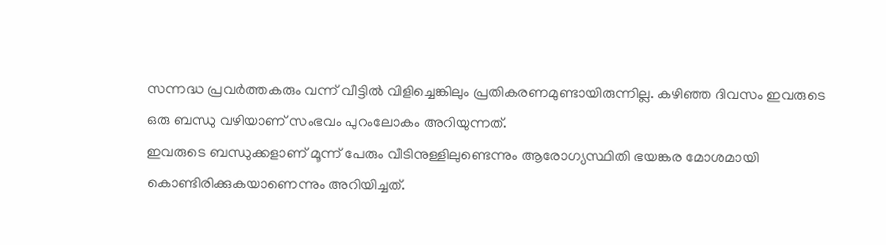സന്നദ്ധ പ്രവർത്തകരും വന്ന് വീട്ടിൽ വിളിച്ചെങ്കിലും പ്രതികരണമുണ്ടായിരുന്നില്ല. കഴിഞ്ഞ ദിവസം ഇവരുടെ ഒരു ബന്ധു വഴിയാണ് സംഭവം പുറംലോകം അറിയുന്നത്.
ഇവരുടെ ബന്ധുക്കളാണ് മൂന്ന് പേരും വീടിനുള്ളിലുണ്ടെന്നും ആരോഗ്യസ്ഥിതി ഭയങ്കര മോശമായി കൊണ്ടിരിക്കുകയാണെന്നും അറിയിച്ചത്.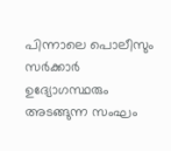പിന്നാലെ പൊലീസും സർക്കാർ ഉദ്യോഗസ്ഥരും അടങ്ങുന്ന സംഘം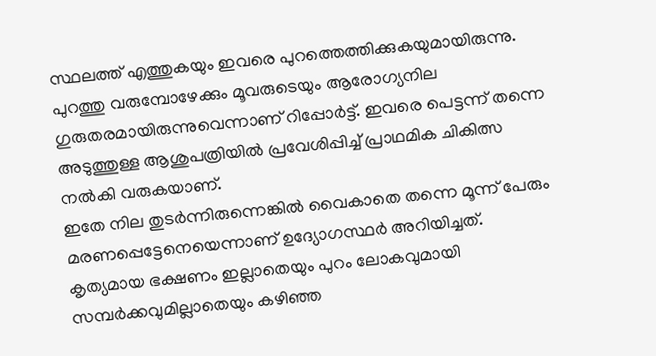സ്ഥലത്ത് എത്തുകയും ഇവരെ പുറത്തെത്തിക്കുകയുമായിരുന്നു. പുറത്തു വരുമ്പോഴേക്കും മൂവരുടെയും ആരോഗ്യനില ഗുരുതരമായിരുന്നുവെന്നാണ് റിപ്പോർട്ട്. ഇവരെ പെട്ടന്ന് തന്നെ അടുത്തുള്ള ആശുപത്രിയിൽ പ്രവേശിപ്പിച്ച് പ്രാഥമിക ചികിത്സ നൽകി വരുകയാണ്.
ഇതേ നില തുടർന്നിരുന്നെങ്കിൽ വൈകാതെ തന്നെ മൂന്ന് പേരും മരണപ്പെട്ടേനെയെന്നാണ് ഉദ്യോഗസ്ഥർ അറിയിച്ചത്. കൃത്യമായ ഭക്ഷണം ഇല്ലാതെയും പുറം ലോകവുമായി സമ്പർക്കവുമില്ലാതെയും കഴിഞ്ഞ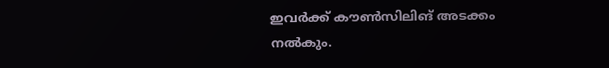ഇവർക്ക് കൗൺസിലിങ് അടക്കം നൽകും.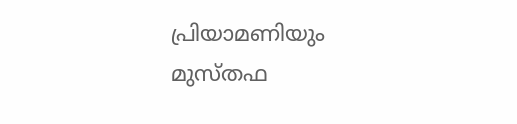പ്രിയാമണിയും മുസ്തഫ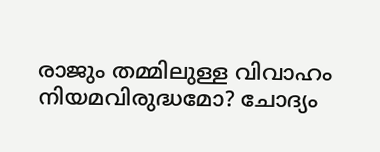രാജും തമ്മിലുള്ള വിവാഹം നിയമവിരുദ്ധമോ? ചോദ്യം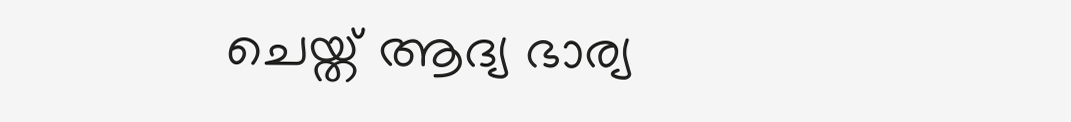ചെയ്ത് ആദ്യ ഭാര്യ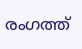രംഗത്ത്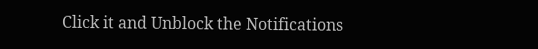Click it and Unblock the Notifications